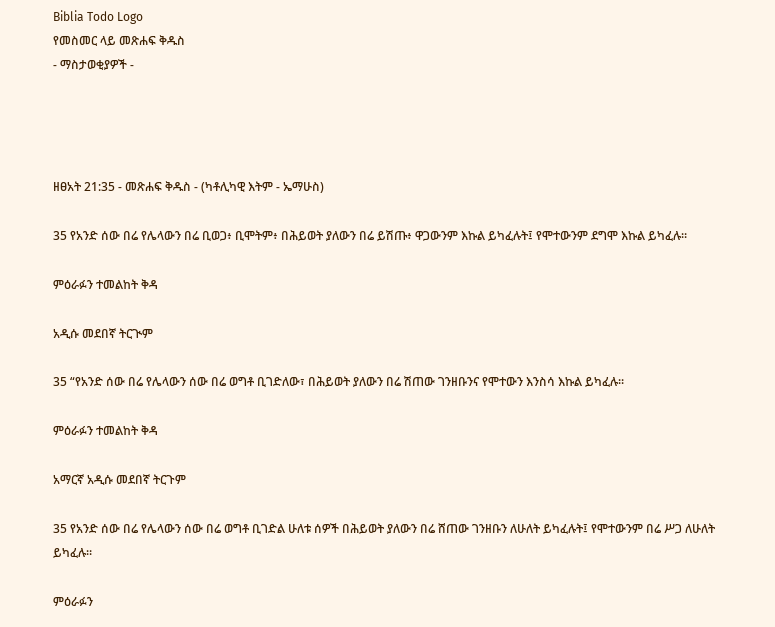Biblia Todo Logo
የመስመር ላይ መጽሐፍ ቅዱስ
- ማስታወቂያዎች -




ዘፀአት 21:35 - መጽሐፍ ቅዱስ - (ካቶሊካዊ እትም - ኤማሁስ)

35 የአንድ ሰው በሬ የሌላውን በሬ ቢወጋ፥ ቢሞትም፥ በሕይወት ያለውን በሬ ይሽጡ፥ ዋጋውንም እኩል ይካፈሉት፤ የሞተውንም ደግሞ እኩል ይካፈሉ።

ምዕራፉን ተመልከት ቅዳ

አዲሱ መደበኛ ትርጒም

35 “የአንድ ሰው በሬ የሌላውን ሰው በሬ ወግቶ ቢገድለው፣ በሕይወት ያለውን በሬ ሽጠው ገንዘቡንና የሞተውን እንስሳ እኩል ይካፈሉ።

ምዕራፉን ተመልከት ቅዳ

አማርኛ አዲሱ መደበኛ ትርጉም

35 የአንድ ሰው በሬ የሌላውን ሰው በሬ ወግቶ ቢገድል ሁለቱ ሰዎች በሕይወት ያለውን በሬ ሸጠው ገንዘቡን ለሁለት ይካፈሉት፤ የሞተውንም በሬ ሥጋ ለሁለት ይካፈሉ።

ምዕራፉን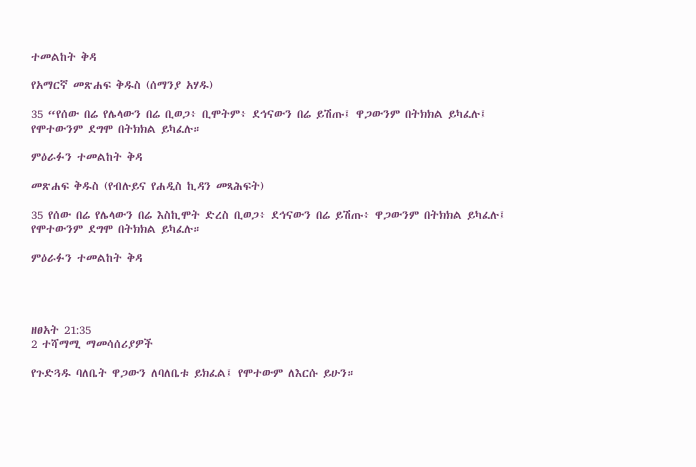ተመልከት ቅዳ

የአማርኛ መጽሐፍ ቅዱስ (ሰማንያ አሃዱ)

35 “የሰው በሬ የሌላውን በሬ ቢወጋ፥ ቢሞትም፥ ደኅናውን በሬ ይሽጡ፤ ዋጋውንም በትክክል ይካፈሉ፤ የሞተውንም ደግሞ በትክክል ይካፈሉ።

ምዕራፉን ተመልከት ቅዳ

መጽሐፍ ቅዱስ (የብሉይና የሐዲስ ኪዳን መጻሕፍት)

35 የሰው በሬ የሌላውን በሬ እስኪሞት ድረስ ቢወጋ፥ ደኅናውን በሬ ይሽጡ፥ ዋጋውንም በትክክል ይካፈሉ፤ የሞተውንም ደግሞ በትክክል ይካፈሉ።

ምዕራፉን ተመልከት ቅዳ




ዘፀአት 21:35
2 ተሻማሚ ማመሳሰሪያዎች

የጉድጓዱ ባለቤት ዋጋውን ለባለቤቱ ይክፈል፤ የሞተውም ለእርሱ ይሁን።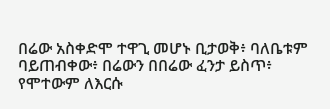በሬው አስቀድሞ ተዋጊ መሆኑ ቢታወቅ፥ ባለቤቱም ባይጠብቀው፥ በሬውን በበሬው ፈንታ ይስጥ፥ የሞተውም ለእርሱ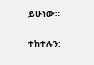ይሁነው።


ተከተሉን: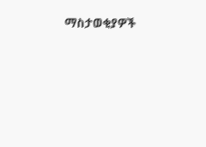ማስታወቂያዎች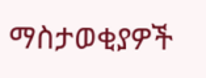ማስታወቂያዎች